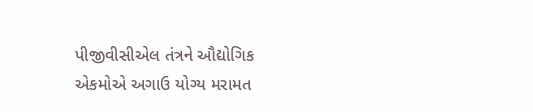પીજીવીસીએલ તંત્રને ઔદ્યોગિક એકમોએ અગાઉ યોગ્ય મરામત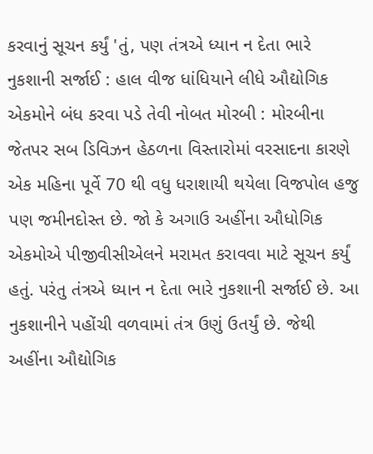કરવાનું સૂચન કર્યું 'તું, પણ તંત્રએ ધ્યાન ન દેતા ભારે નુકશાની સર્જાઈ : હાલ વીજ ધાંધિયાને લીધે ઔદ્યોગિક એકમોને બંધ કરવા પડે તેવી નોબત મોરબી : મોરબીના જેતપર સબ ડિવિઝન હેઠળના વિસ્તારોમાં વરસાદના કારણે એક મહિના પૂર્વે 70 થી વધુ ધરાશાયી થયેલા વિજપોલ હજુ પણ જમીનદોસ્ત છે. જો કે અગાઉ અહીંના ઔધોગિક એકમોએ પીજીવીસીએલને મરામત કરાવવા માટે સૂચન કર્યું હતું. પરંતુ તંત્રએ ધ્યાન ન દેતા ભારે નુકશાની સર્જાઈ છે. આ નુકશાનીને પહોંચી વળવામાં તંત્ર ઉણું ઉતર્યું છે. જેથી અહીંના ઔદ્યોગિક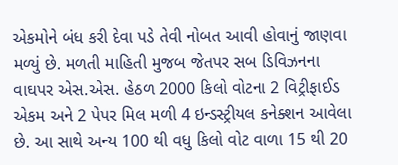એકમોને બંધ કરી દેવા પડે તેવી નોબત આવી હોવાનું જાણવા મળ્યું છે. મળતી માહિતી મુજબ જેતપર સબ ડિવિઝનના વાઘપર એસ.એસ. હેઠળ 2000 કિલો વોટના 2 વિટ્રીફાઈડ એકમ અને 2 પેપર મિલ મળી 4 ઇન્ડસ્ટ્રીયલ કનેક્શન આવેલા છે. આ સાથે અન્ય 100 થી વધુ કિલો વોટ વાળા 15 થી 20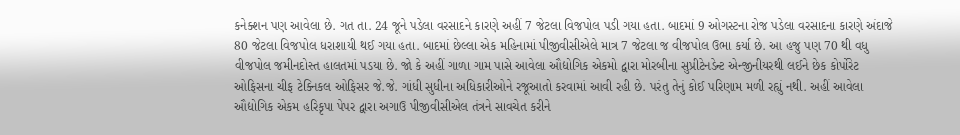કનેક્શન પણ આવેલા છે. ગત તા. 24 જૂને પડેલા વરસાદને કારણે અહીં 7 જેટલા વિજપોલ પડી ગયા હતા. બાદમાં 9 ઓગસ્ટના રોજ પડેલા વરસાદના કારણે અંદાજે 80 જેટલા વિજપોલ ધરાશાયી થઈ ગયા હતા. બાદમાં છેલ્લા એક મહિનામાં પીજીવીસીએલે માત્ર 7 જેટલા જ વીજપોલ ઉભા કર્યા છે. આ હજુ પણ 70 થી વધુ વીજપોલ જમીનદોસ્ત હાલતમાં પડયા છે. જો કે અહીં ગાળા ગામ પાસે આવેલા ઔદ્યોગિક એકમો દ્વારા મોરબીના સુપ્રીટેનડેન્ટ એન્જીનીયરથી લઈને છેક કોર્પોરેટ ઓફિસના ચીફ ટેક્નિકલ ઓફિસર જે.જે. ગાંધી સુધીના અધિકારીઓને રજૂઆતો કરવામાં આવી રહી છે. પરંતુ તેનું કોઈ પરિણામ મળી રહ્યું નથી. અહીં આવેલા ઔદ્યોગિક એકમ હરિકૃપા પેપર દ્વારા અગાઉ પીજીવીસીએલ તંત્રને સાવચેત કરીને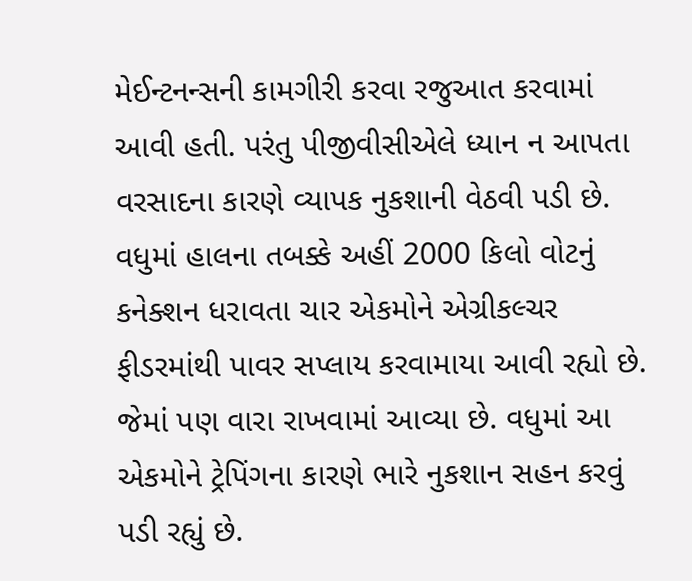મેઈન્ટનન્સની કામગીરી કરવા રજુઆત કરવામાં આવી હતી. પરંતુ પીજીવીસીએલે ધ્યાન ન આપતા વરસાદના કારણે વ્યાપક નુકશાની વેઠવી પડી છે. વધુમાં હાલના તબક્કે અહીં 2000 કિલો વોટનું કનેક્શન ધરાવતા ચાર એકમોને એગ્રીકલ્ચર ફીડરમાંથી પાવર સપ્લાય કરવામાયા આવી રહ્યો છે. જેમાં પણ વારા રાખવામાં આવ્યા છે. વધુમાં આ એકમોને ટ્રેપિંગના કારણે ભારે નુકશાન સહન કરવું પડી રહ્યું છે.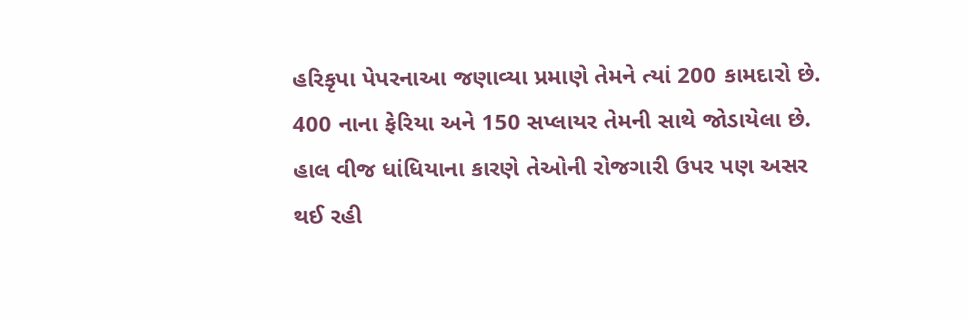હરિકૃપા પેપરનાઆ જણાવ્યા પ્રમાણે તેમને ત્યાં 200 કામદારો છે. 400 નાના ફેરિયા અને 150 સપ્લાયર તેમની સાથે જોડાયેલા છે. હાલ વીજ ધાંધિયાના કારણે તેઓની રોજગારી ઉપર પણ અસર થઈ રહી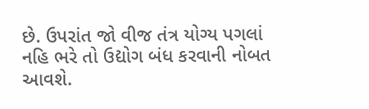છે. ઉપરાંત જો વીજ તંત્ર યોગ્ય પગલાં નહિ ભરે તો ઉદ્યોગ બંધ કરવાની નોબત આવશે.